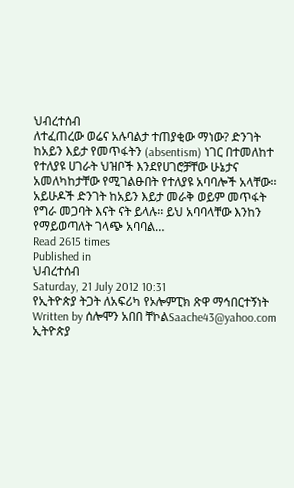ህብረተሰብ
ለተፈጠረው ወሬና አሉባልታ ተጠያቂው ማነው? ድንገት ከአይን እይታ የመጥፋትን (absentism) ነገር በተመለከተ የተለያዩ ሀገራት ህዝቦች እንደየሀገሮቻቸው ሁኔታና አመለካከታቸው የሚገልፁበት የተለያዩ አባባሎች አላቸው፡፡ አይሁዶች ድንገት ከአይን እይታ መራቅ ወይም መጥፋት የግራ መጋባት እናት ናት ይላሉ፡፡ ይህ አባባላቸው እንከን የማይወጣለት ገላጭ አባባል…
Read 2615 times
Published in
ህብረተሰብ
Saturday, 21 July 2012 10:31
የኢትዮጵያ ትጋት ለአፍሪካ የኦሎምፒክ ጽዋ ማኅበርተኝነት
Written by ሰሎሞን አበበ ቸኮልSaache43@yahoo.com
ኢትዮጵያ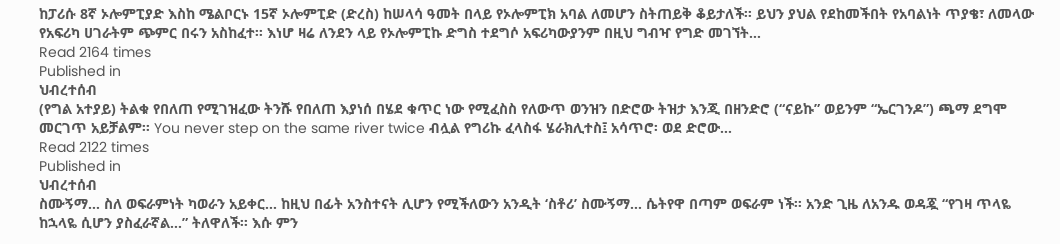ከፓሪሱ 8ኛ ኦሎምፒያድ እስከ ሜልቦርኑ 15ኛ ኦሎምፒድ (ድረስ) ከሠላሳ ዓመት በላይ የኦሎምፒክ አባል ለመሆን ስትጠይቅ ቆይታለች፡፡ ይህን ያህል የደከመችበት የአባልነት ጥያቄ፣ ለመላው የአፍሪካ ሀገራትም ጭምር በሩን አስከፈተ፡፡ እነሆ ዛሬ ለንደን ላይ የኦሎምፒኩ ድግስ ተደግሶ አፍሪካውያንም በዚህ ግብዣ የግድ መገኘት…
Read 2164 times
Published in
ህብረተሰብ
(የግል አተያይ) ትልቁ የበለጠ የሚገዝፈው ትንሹ የበለጠ እያነሰ በሄደ ቁጥር ነው የሚፈስስ የለውጥ ወንዝን በድሮው ትዝታ እንጂ በዘንድሮ (“ናይኩ” ወይንም “ኤርገንዶ”) ጫማ ደግሞ መርገጥ አይቻልም፡፡ You never step on the same river twice ብሏል የግሪኩ ፈላስፋ ሄራክሊተስ፤ አሳጥሮ፡ ወደ ድሮው…
Read 2122 times
Published in
ህብረተሰብ
ስሙኝማ… ስለ ወፍራምነት ካወራን አይቀር… ከዚህ በፊት አንስተናት ሊሆን የሚችለውን አንዲት ‘ስቶሪ’ ስሙኝማ… ሴትየዋ በጣም ወፍራም ነች፡፡ አንድ ጊዜ ለአንዱ ወዳጇ “የገዛ ጥላዬ ከኋላዬ ሲሆን ያስፈራኛል…” ትለዋለች፡፡ እሱ ምን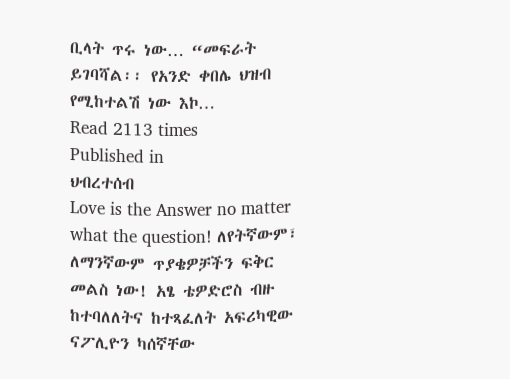ቢላት ጥሩ ነው… “መፍራት ይገባሻል፡፡ የአንድ ቀበሌ ህዝብ የሚከተልሽ ነው እኮ…
Read 2113 times
Published in
ህብረተሰብ
Love is the Answer no matter what the question! ለየትኛውም፣ ለማንኛውም ጥያቄዎቻችን ፍቅር መልስ ነው! አፄ ቴዎድሮስ ብዙ ከተባለለትና ከተጻፈለት አፍሪካዊው ናፖሊዮን ካሰኛቸው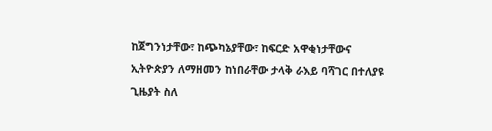ከጀግንነታቸው፣ ከጭካኔያቸው፣ ከፍርድ አዋቂነታቸውና ኢትዮጵያን ለማዘመን ከነበራቸው ታላቅ ራእይ ባሻገር በተለያዩ ጊዜያት ስለ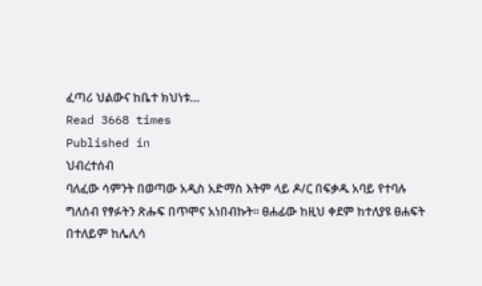ፈጣሪ ህልውና ከቤተ ክህነቱ…
Read 3668 times
Published in
ህብረተሰብ
ባለፈው ሳምንት በወጣው አዲስ አድማስ እትም ላይ ዶ/ር በፍቃዱ አባይ የተባሉ ግለሰብ የፃፉትን ጽሑፍ በጥሞና አነበብኩት፡፡ ፀሐፊው ከዚህ ቀደም ከተለያዩ ፀሐፍት በተለይም ከሌሊሳ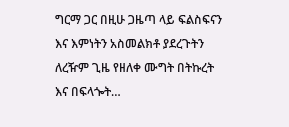ግርማ ጋር በዚሁ ጋዜጣ ላይ ፍልስፍናን እና እምነትን አስመልክቶ ያደረጉትን ለረዥም ጊዜ የዘለቀ ሙግት በትኩረት እና በፍላጐት…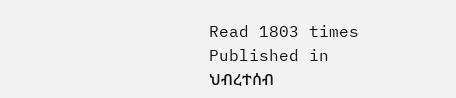Read 1803 times
Published in
ህብረተሰብ